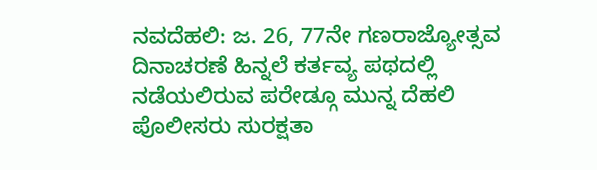ನವದೆಹಲಿ: ಜ. 26, 77ನೇ ಗಣರಾಜ್ಯೋತ್ಸವ ದಿನಾಚರಣೆ ಹಿನ್ನಲೆ ಕರ್ತವ್ಯ ಪಥದಲ್ಲಿ ನಡೆಯಲಿರುವ ಪರೇಡ್ಗೂ ಮುನ್ನ ದೆಹಲಿ ಪೊಲೀಸರು ಸುರಕ್ಷತಾ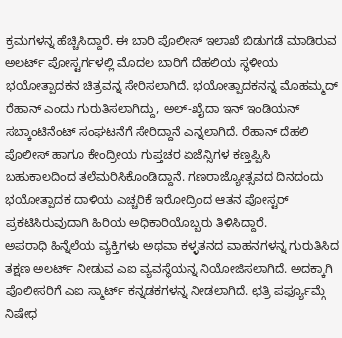ಕ್ರಮಗಳನ್ನ ಹೆಚ್ಚಿಸಿದ್ದಾರೆ. ಈ ಬಾರಿ ಪೊಲೀಸ್ ಇಲಾಖೆ ಬಿಡುಗಡೆ ಮಾಡಿರುವ ಅಲರ್ಟ್ ಪೋಸ್ಟರ್ಗಳಲ್ಲಿ ಮೊದಲ ಬಾರಿಗೆ ದೆಹಲಿಯ ಸ್ಥಳೀಯ ಭಯೋತ್ಪಾದಕನ ಚಿತ್ರವನ್ನ ಸೇರಿಸಲಾಗಿದೆ. ಭಯೋತ್ಪಾದಕನನ್ನ ಮೊಹಮ್ಮದ್ ರೆಹಾನ್ ಎಂದು ಗುರುತಿಸಲಾಗಿದ್ದು, ಅಲ್-ಖೈದಾ ಇನ್ ಇಂಡಿಯನ್ ಸಬ್ಕಾಂಟಿನೆಂಟ್ ಸಂಘಟನೆಗೆ ಸೇರಿದ್ದಾನೆ ಎನ್ನಲಾಗಿದೆ. ರೆಹಾನ್ ದೆಹಲಿ ಪೊಲೀಸ್ ಹಾಗೂ ಕೇಂದ್ರೀಯ ಗುಪ್ತಚರ ಏಜೆನ್ಸಿಗಳ ಕಣ್ತಪ್ಪಿಸಿ ಬಹುಕಾಲದಿಂದ ತಲೆಮರಿಸಿಕೊಂಡಿದ್ದಾನೆ. ಗಣರಾಜ್ಯೋತ್ಸವದ ದಿನದಂದು ಭಯೋತ್ಪಾದಕ ದಾಳಿಯ ಎಚ್ಚರಿಕೆ ಇರೋದ್ರಿಂದ ಆತನ ಪೋಸ್ಟರ್ ಪ್ರಕಟಿಸಿರುವುದಾಗಿ ಹಿರಿಯ ಅಧಿಕಾರಿಯೊಬ್ಬರು ತಿಳಿಸಿದ್ದಾರೆ.
ಅಪರಾಧಿ ಹಿನ್ನೆಲೆಯ ವ್ಯಕ್ತಿಗಳು ಅಥವಾ ಕಳ್ಳತನದ ವಾಹನಗಳನ್ನ ಗುರುತಿಸಿದ ತಕ್ಷಣ ಅಲರ್ಟ್ ನೀಡುವ ಎಐ ವ್ಯವಸ್ಥೆಯನ್ನ ನಿಯೋಜಿಸಲಾಗಿದೆ. ಅದಕ್ಕಾಗಿ ಪೊಲೀಸರಿಗೆ ಎಐ ಸ್ಮಾರ್ಟ್ ಕನ್ನಡಕಗಳನ್ನ ನೀಡಲಾಗಿದೆ. ಛತ್ರಿ ಪರ್ಫ್ಯೂಮ್ಗೆ ನಿಷೇಧ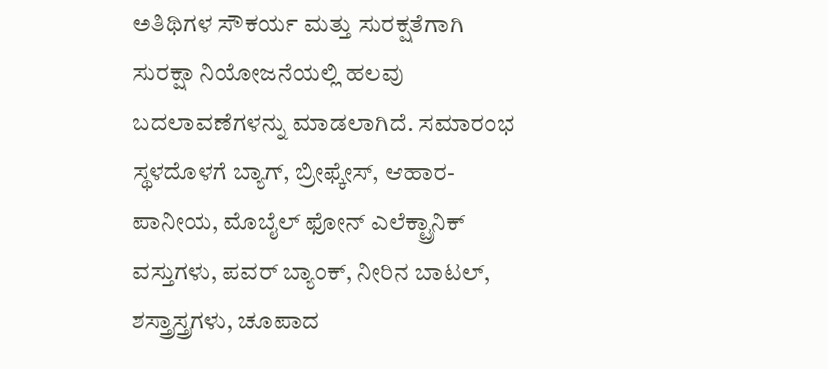ಅತಿಥಿಗಳ ಸೌಕರ್ಯ ಮತ್ತು ಸುರಕ್ಷತೆಗಾಗಿ ಸುರಕ್ಷಾ ನಿಯೋಜನೆಯಲ್ಲಿ ಹಲವು ಬದಲಾವಣೆಗಳನ್ನು ಮಾಡಲಾಗಿದೆ. ಸಮಾರಂಭ ಸ್ಥಳದೊಳಗೆ ಬ್ಯಾಗ್, ಬ್ರೀಫ್ಕೇಸ್, ಆಹಾರ-ಪಾನೀಯ, ಮೊಬೈಲ್ ಫೋನ್ ಎಲೆಕ್ಟ್ರಾನಿಕ್ ವಸ್ತುಗಳು, ಪವರ್ ಬ್ಯಾಂಕ್, ನೀರಿನ ಬಾಟಲ್, ಶಸ್ತ್ರಾಸ್ತ್ರಗಳು, ಚೂಪಾದ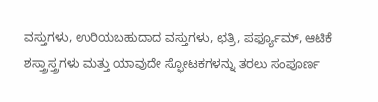ವಸ್ತುಗಳು, ಉರಿಯಬಹುದಾದ ವಸ್ತುಗಳು, ಛತ್ರಿ, ಪರ್ಫ್ಯೂಮ್, ಆಟಿಕೆ ಶಸ್ತ್ರಾಸ್ತ್ರಗಳು ಮತ್ತು ಯಾವುದೇ ಸ್ಫೋಟಕಗಳನ್ನು ತರಲು ಸಂಪೂರ್ಣ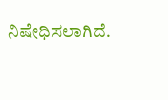ನಿಷೇಧಿಸಲಾಗಿದೆ.